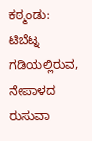ಕಠ್ಮಂಡು: ಟಿಬೆಟ್ನ ಗಡಿಯಲ್ಲಿರುವ, ನೇಪಾಳದ ರುಸುವಾ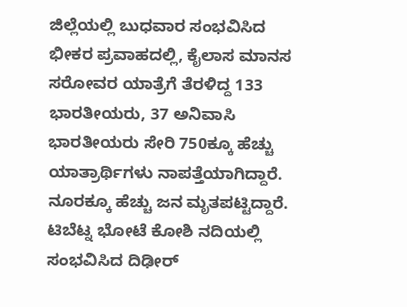ಜಿಲ್ಲೆಯಲ್ಲಿ ಬುಧವಾರ ಸಂಭವಿಸಿದ ಭೀಕರ ಪ್ರವಾಹದಲ್ಲಿ, ಕೈಲಾಸ ಮಾನಸ ಸರೋವರ ಯಾತ್ರೆಗೆ ತೆರಳಿದ್ದ 133 ಭಾರತೀಯರು, 37 ಅನಿವಾಸಿ ಭಾರತೀಯರು ಸೇರಿ 750ಕ್ಕೂ ಹೆಚ್ಚು ಯಾತ್ರಾರ್ಥಿಗಳು ನಾಪತ್ತೆಯಾಗಿದ್ದಾರೆ. ನೂರಕ್ಕೂ ಹೆಚ್ಚು ಜನ ಮೃತಪಟ್ಟಿದ್ದಾರೆ.
ಟಿಬೆಟ್ನ ಭೋಟೆ ಕೋಶಿ ನದಿಯಲ್ಲಿ ಸಂಭವಿಸಿದ ದಿಢೀರ್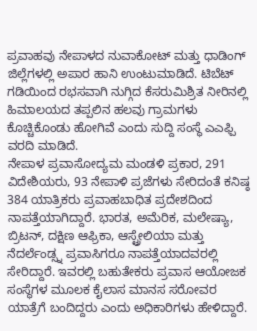ಪ್ರವಾಹವು ನೇಪಾಳದ ನುವಾಕೋಟ್ ಮತ್ತು ಧಾಡಿಂಗ್ ಜಿಲ್ಲೆಗಳಲ್ಲಿ ಅಪಾರ ಹಾನಿ ಉಂಟುಮಾಡಿದೆ. ಟಿಬೆಟ್ ಗಡಿಯಿಂದ ರಭಸವಾಗಿ ನುಗ್ಗಿದ ಕೆಸರುಮಿಶ್ರಿತ ನೀರಿನಲ್ಲಿ ಹಿಮಾಲಯದ ತಪ್ಪಲಿನ ಹಲವು ಗ್ರಾಮಗಳು ಕೊಚ್ಚಿಕೊಂಡು ಹೋಗಿವೆ ಎಂದು ಸುದ್ದಿ ಸಂಸ್ಥೆ ಎಎಫ್ಪಿ ವರದಿ ಮಾಡಿದೆ.
ನೇಪಾಳ ಪ್ರವಾಸೋದ್ಯಮ ಮಂಡಳಿ ಪ್ರಕಾರ, 291 ವಿದೇಶಿಯರು, 93 ನೇಪಾಳಿ ಪ್ರಜೆಗಳು ಸೇರಿದಂತೆ ಕನಿಷ್ಠ 384 ಯಾತ್ರಿಕರು ಪ್ರವಾಹಬಾಧಿತ ಪ್ರದೇಶದಿಂದ ನಾಪತ್ತೆಯಾಗಿದ್ದಾರೆ. ಭಾರತ, ಅಮೆರಿಕ, ಮಲೇಷ್ಯಾ, ಬ್ರಿಟನ್, ದಕ್ಷಿಣ ಆಫ್ರಿಕಾ, ಆಸ್ಟ್ರೇಲಿಯಾ ಮತ್ತು ನೆದರ್ಲೆಂಡ್ಸ್ನ ಪ್ರವಾಸಿಗರೂ ನಾಪತ್ತೆಯಾದವರಲ್ಲಿ ಸೇರಿದ್ದಾರೆ. ಇವರಲ್ಲಿ ಬಹುತೇಕರು ಪ್ರವಾಸ ಆಯೋಜಕ ಸಂಸ್ಥೆಗಳ ಮೂಲಕ ಕೈಲಾಸ ಮಾನಸ ಸರೋವರ ಯಾತ್ರೆಗೆ ಬಂದಿದ್ದರು ಎಂದು ಅಧಿಕಾರಿಗಳು ಹೇಳಿದ್ದಾರೆ.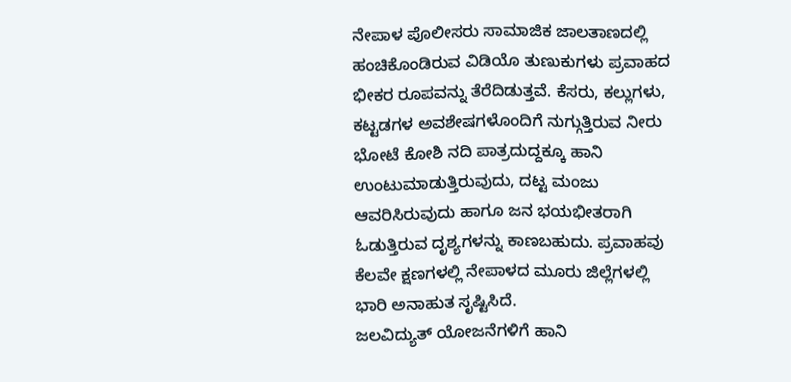ನೇಪಾಳ ಪೊಲೀಸರು ಸಾಮಾಜಿಕ ಜಾಲತಾಣದಲ್ಲಿ ಹಂಚಿಕೊಂಡಿರುವ ವಿಡಿಯೊ ತುಣುಕುಗಳು ಪ್ರವಾಹದ ಭೀಕರ ರೂಪವನ್ನು ತೆರೆದಿಡುತ್ತವೆ. ಕೆಸರು, ಕಲ್ಲುಗಳು, ಕಟ್ಟಡಗಳ ಅವಶೇಷಗಳೊಂದಿಗೆ ನುಗ್ಗುತ್ತಿರುವ ನೀರು ಭೋಟೆ ಕೋಶಿ ನದಿ ಪಾತ್ರದುದ್ದಕ್ಕೂ ಹಾನಿ ಉಂಟುಮಾಡುತ್ತಿರುವುದು, ದಟ್ಟ ಮಂಜು ಆವರಿಸಿರುವುದು ಹಾಗೂ ಜನ ಭಯಭೀತರಾಗಿ ಓಡುತ್ತಿರುವ ದೃಶ್ಯಗಳನ್ನು ಕಾಣಬಹುದು. ಪ್ರವಾಹವು ಕೆಲವೇ ಕ್ಷಣಗಳಲ್ಲಿ ನೇಪಾಳದ ಮೂರು ಜಿಲ್ಲೆಗಳಲ್ಲಿ ಭಾರಿ ಅನಾಹುತ ಸೃಷ್ಟಿಸಿದೆ.
ಜಲವಿದ್ಯುತ್ ಯೋಜನೆಗಳಿಗೆ ಹಾನಿ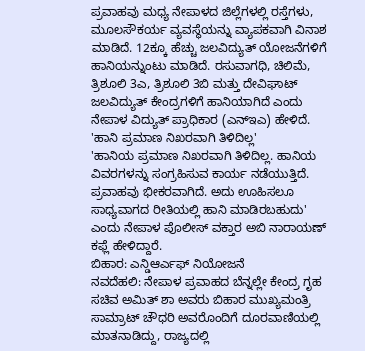ಪ್ರವಾಹವು ಮಧ್ಯ ನೇಪಾಳದ ಜಿಲ್ಲೆಗಳಲ್ಲಿ ರಸ್ತೆಗಳು, ಮೂಲಸೌಕರ್ಯ ವ್ಯವಸ್ಥೆಯನ್ನು ವ್ಯಾಪಕವಾಗಿ ವಿನಾಶ ಮಾಡಿದೆ. 12ಕ್ಕೂ ಹೆಚ್ಚು ಜಲವಿದ್ಯುತ್ ಯೋಜನೆಗಳಿಗೆ ಹಾನಿಯನ್ನುಂಟು ಮಾಡಿದೆ. ರಸುವಾಗಧಿ, ಚಿಲಿಮೆ, ತ್ರಿಶೂಲಿ 3ಎ, ತ್ರಿಶೂಲಿ 3ಬಿ ಮತ್ತು ದೇವಿಘಾಟ್ ಜಲವಿದ್ಯುತ್ ಕೇಂದ್ರಗಳಿಗೆ ಹಾನಿಯಾಗಿದೆ ಎಂದು ನೇಪಾಳ ವಿದ್ಯುತ್ ಪ್ರಾಧಿಕಾರ (ಎನ್ಇಎ) ಹೇಳಿದೆ.
'ಹಾನಿ ಪ್ರಮಾಣ ನಿಖರವಾಗಿ ತಿಳಿದಿಲ್ಲ'
'ಹಾನಿಯ ಪ್ರಮಾಣ ನಿಖರವಾಗಿ ತಿಳಿದಿಲ್ಲ. ಹಾನಿಯ ವಿವರಗಳನ್ನು ಸಂಗ್ರಹಿಸುವ ಕಾರ್ಯ ನಡೆಯುತ್ತಿದೆ. ಪ್ರವಾಹವು ಭೀಕರವಾಗಿದೆ. ಅದು ಊಹಿಸಲೂ ಸಾಧ್ಯವಾಗದ ರೀತಿಯಲ್ಲಿ ಹಾನಿ ಮಾಡಿರಬಹುದು' ಎಂದು ನೇಪಾಳ ಪೊಲೀಸ್ ವಕ್ತಾರ ಅಬಿ ನಾರಾಯಣ್ ಕಫ್ಲೆ ಹೇಳಿದ್ದಾರೆ.
ಬಿಹಾರ: ಎನ್ಡಿಆರ್ಎಫ್ ನಿಯೋಜನೆ
ನವದೆಹಲಿ: ನೇಪಾಳ ಪ್ರವಾಹದ ಬೆನ್ನಲ್ಲೇ ಕೇಂದ್ರ ಗೃಹ ಸಚಿವ ಅಮಿತ್ ಶಾ ಅವರು ಬಿಹಾರ ಮುಖ್ಯಮಂತ್ರಿ ಸಾಮ್ರಾಟ್ ಚೌಧರಿ ಅವರೊಂದಿಗೆ ದೂರವಾಣಿಯಲ್ಲಿ ಮಾತನಾಡಿದ್ದು, ರಾಜ್ಯದಲ್ಲಿ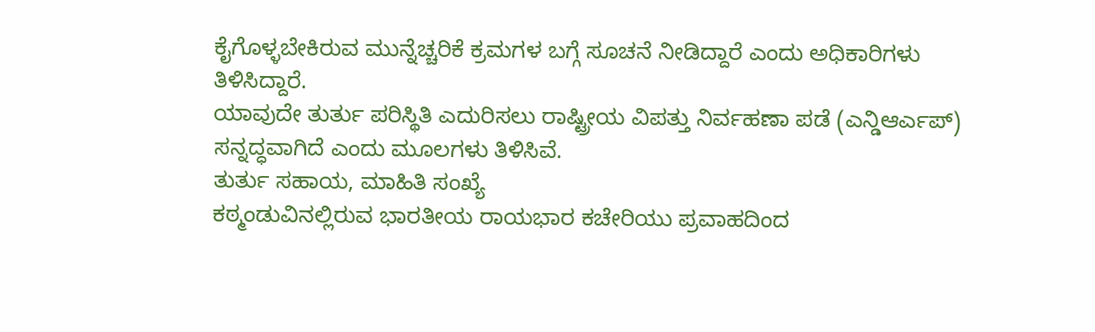ಕೈಗೊಳ್ಳಬೇಕಿರುವ ಮುನ್ನೆಚ್ಚರಿಕೆ ಕ್ರಮಗಳ ಬಗ್ಗೆ ಸೂಚನೆ ನೀಡಿದ್ದಾರೆ ಎಂದು ಅಧಿಕಾರಿಗಳು ತಿಳಿಸಿದ್ದಾರೆ.
ಯಾವುದೇ ತುರ್ತು ಪರಿಸ್ಥಿತಿ ಎದುರಿಸಲು ರಾಷ್ಟ್ರೀಯ ವಿಪತ್ತು ನಿರ್ವಹಣಾ ಪಡೆ (ಎನ್ಡಿಆರ್ಎಪ್) ಸನ್ನದ್ಧವಾಗಿದೆ ಎಂದು ಮೂಲಗಳು ತಿಳಿಸಿವೆ.
ತುರ್ತು ಸಹಾಯ, ಮಾಹಿತಿ ಸಂಖ್ಯೆ
ಕಠ್ಮಂಡುವಿನಲ್ಲಿರುವ ಭಾರತೀಯ ರಾಯಭಾರ ಕಚೇರಿಯು ಪ್ರವಾಹದಿಂದ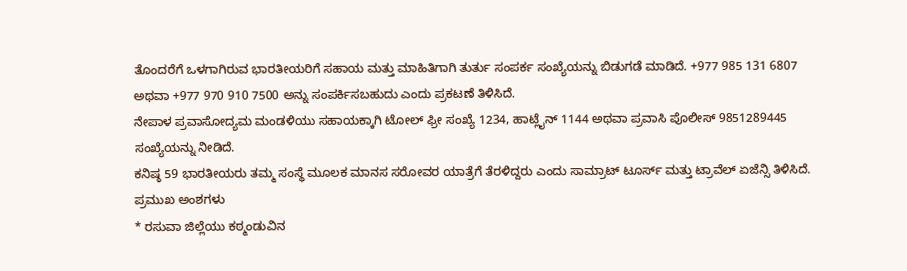ತೊಂದರೆಗೆ ಒಳಗಾಗಿರುವ ಭಾರತೀಯರಿಗೆ ಸಹಾಯ ಮತ್ತು ಮಾಹಿತಿಗಾಗಿ ತುರ್ತು ಸಂಪರ್ಕ ಸಂಖ್ಯೆಯನ್ನು ಬಿಡುಗಡೆ ಮಾಡಿದೆ. +977 985 131 6807 ಅಥವಾ +977 970 910 7500 ಅನ್ನು ಸಂಪರ್ಕಿಸಬಹುದು ಎಂದು ಪ್ರಕಟಣೆ ತಿಳಿಸಿದೆ.
ನೇಪಾಳ ಪ್ರವಾಸೋದ್ಯಮ ಮಂಡಳಿಯು ಸಹಾಯಕ್ಕಾಗಿ ಟೋಲ್ ಫ್ರೀ ಸಂಖ್ಯೆ 1234, ಹಾಟ್ಲೈನ್ 1144 ಅಥವಾ ಪ್ರವಾಸಿ ಪೊಲೀಸ್ 9851289445 ಸಂಖ್ಯೆಯನ್ನು ನೀಡಿದೆ.
ಕನಿಷ್ಠ 59 ಭಾರತೀಯರು ತಮ್ಮ ಸಂಸ್ಥೆ ಮೂಲಕ ಮಾನಸ ಸರೋವರ ಯಾತ್ರೆಗೆ ತೆರಳಿದ್ದರು ಎಂದು ಸಾಮ್ರಾಟ್ ಟೂರ್ಸ್ ಮತ್ತು ಟ್ರಾವೆಲ್ ಏಜೆನ್ಸಿ ತಿಳಿಸಿದೆ.
ಪ್ರಮುಖ ಅಂಶಗಳು
* ರಸುವಾ ಜಿಲ್ಲೆಯು ಕಠ್ಮಂಡುವಿನ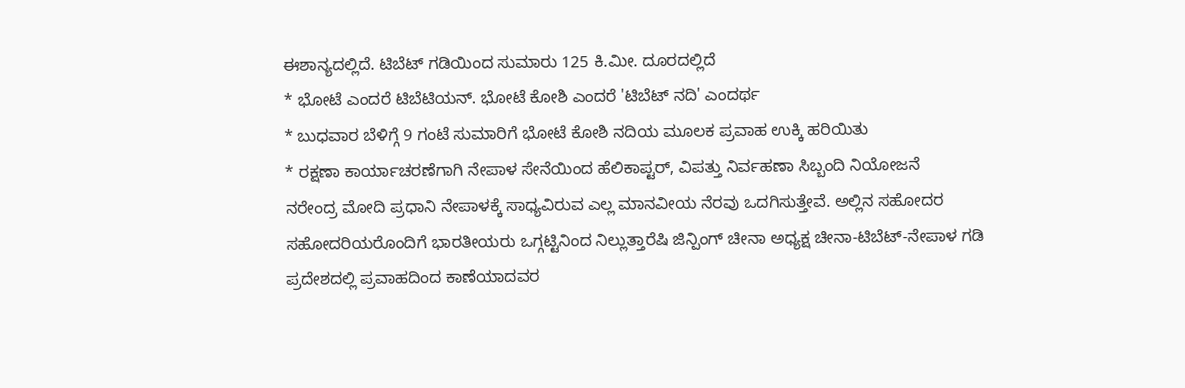ಈಶಾನ್ಯದಲ್ಲಿದೆ. ಟಿಬೆಟ್ ಗಡಿಯಿಂದ ಸುಮಾರು 125 ಕಿ.ಮೀ. ದೂರದಲ್ಲಿದೆ
* ಭೋಟೆ ಎಂದರೆ ಟಿಬೆಟಿಯನ್. ಭೋಟೆ ಕೋಶಿ ಎಂದರೆ 'ಟಿಬೆಟ್ ನದಿ' ಎಂದರ್ಥ
* ಬುಧವಾರ ಬೆಳಿಗ್ಗೆ 9 ಗಂಟೆ ಸುಮಾರಿಗೆ ಭೋಟೆ ಕೋಶಿ ನದಿಯ ಮೂಲಕ ಪ್ರವಾಹ ಉಕ್ಕಿ ಹರಿಯಿತು
* ರಕ್ಷಣಾ ಕಾರ್ಯಾಚರಣೆಗಾಗಿ ನೇಪಾಳ ಸೇನೆಯಿಂದ ಹೆಲಿಕಾಪ್ಟರ್, ವಿಪತ್ತು ನಿರ್ವಹಣಾ ಸಿಬ್ಬಂದಿ ನಿಯೋಜನೆ
ನರೇಂದ್ರ ಮೋದಿ ಪ್ರಧಾನಿ ನೇಪಾಳಕ್ಕೆ ಸಾಧ್ಯವಿರುವ ಎಲ್ಲ ಮಾನವೀಯ ನೆರವು ಒದಗಿಸುತ್ತೇವೆ. ಅಲ್ಲಿನ ಸಹೋದರ ಸಹೋದರಿಯರೊಂದಿಗೆ ಭಾರತೀಯರು ಒಗ್ಗಟ್ಟಿನಿಂದ ನಿಲ್ಲುತ್ತಾರೆಷಿ ಜಿನ್ಪಿಂಗ್ ಚೀನಾ ಅಧ್ಯಕ್ಷ ಚೀನಾ-ಟಿಬೆಟ್-ನೇಪಾಳ ಗಡಿ ಪ್ರದೇಶದಲ್ಲಿ ಪ್ರವಾಹದಿಂದ ಕಾಣೆಯಾದವರ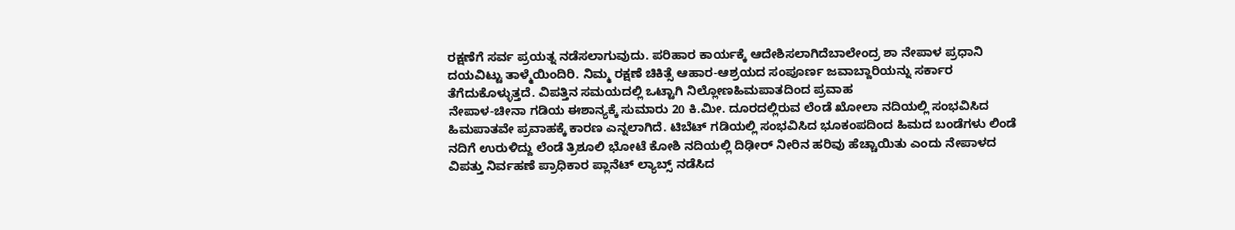ರಕ್ಷಣೆಗೆ ಸರ್ವ ಪ್ರಯತ್ನ ನಡೆಸಲಾಗುವುದು. ಪರಿಹಾರ ಕಾರ್ಯಕ್ಕೆ ಆದೇಶಿಸಲಾಗಿದೆಬಾಲೇಂದ್ರ ಶಾ ನೇಪಾಳ ಪ್ರಧಾನಿ ದಯವಿಟ್ಟು ತಾಳ್ಮೆಯಿಂದಿರಿ. ನಿಮ್ಮ ರಕ್ಷಣೆ ಚಿಕಿತ್ಸೆ ಆಹಾರ-ಆಶ್ರಯದ ಸಂಪೂರ್ಣ ಜವಾಬ್ದಾರಿಯನ್ನು ಸರ್ಕಾರ ತೆಗೆದುಕೊಳ್ಳುತ್ತದೆ. ವಿಪತ್ತಿನ ಸಮಯದಲ್ಲಿ ಒಟ್ಟಾಗಿ ನಿಲ್ಲೋಣಹಿಮಪಾತದಿಂದ ಪ್ರವಾಹ
ನೇಪಾಳ-ಚೀನಾ ಗಡಿಯ ಈಶಾನ್ಯಕ್ಕೆ ಸುಮಾರು 20 ಕಿ.ಮೀ. ದೂರದಲ್ಲಿರುವ ಲೆಂಡೆ ಖೋಲಾ ನದಿಯಲ್ಲಿ ಸಂಭವಿಸಿದ ಹಿಮಪಾತವೇ ಪ್ರವಾಹಕ್ಕೆ ಕಾರಣ ಎನ್ನಲಾಗಿದೆ. ಟಿಬೆಟ್ ಗಡಿಯಲ್ಲಿ ಸಂಭವಿಸಿದ ಭೂಕಂಪದಿಂದ ಹಿಮದ ಬಂಡೆಗಳು ಲಿಂಡೆ ನದಿಗೆ ಉರುಳಿದ್ದು ಲೆಂಡೆ ತ್ರಿಶೂಲಿ ಭೋಟೆ ಕೋಶಿ ನದಿಯಲ್ಲಿ ದಿಢೀರ್ ನೀರಿನ ಹರಿವು ಹೆಚ್ಚಾಯಿತು ಎಂದು ನೇಪಾಳದ ವಿಪತ್ತು ನಿರ್ವಹಣೆ ಪ್ರಾಧಿಕಾರ ಪ್ಲಾನೆಟ್ ಲ್ಯಾಬ್ಸ್ ನಡೆಸಿದ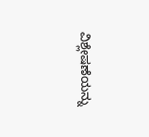ವಿಶ್ಲೇಷಣೆಯನ್ನು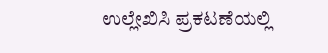ಉಲ್ಲೇಖಿಸಿ ಪ್ರಕಟಣೆಯಲ್ಲಿ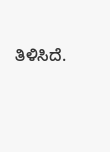ತಿಳಿಸಿದೆ.